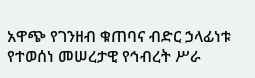አዋጭ የገንዘብ ቁጠባና ብድር ኃላፊነቱ የተወሰነ መሠረታዊ የኅብረት ሥራ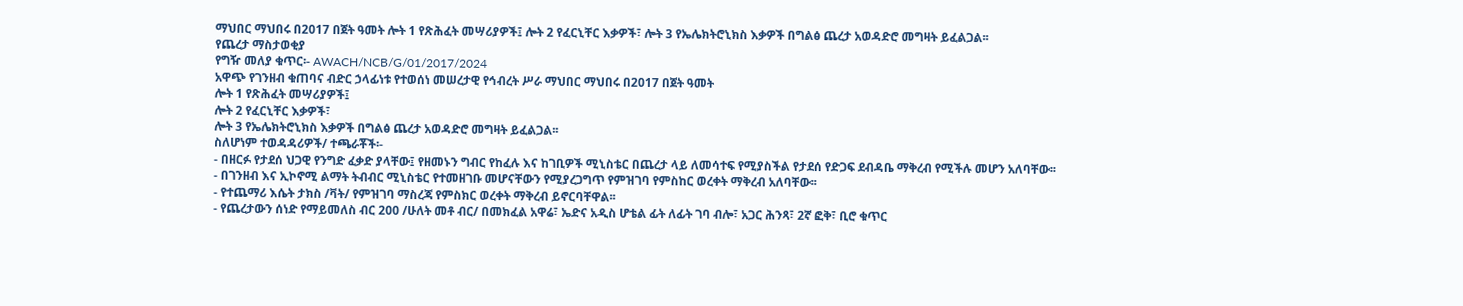ማህበር ማህበሩ በ2017 በጀት ዓመት ሎት 1 የጽሕፈት መሣሪያዎች፤ ሎት 2 የፈርኒቸር እቃዎች፣ ሎት 3 የኤሌክትሮኒክስ እቃዎች በግልፅ ጨረታ አወዳድሮ መግዛት ይፈልጋል፡፡
የጨረታ ማስታወቂያ
የግዥ መለያ ቁጥር፡- AWACH/NCB/G/01/2017/2024
አዋጭ የገንዘብ ቁጠባና ብድር ኃላፊነቱ የተወሰነ መሠረታዊ የኅብረት ሥራ ማህበር ማህበሩ በ2017 በጀት ዓመት
ሎት 1 የጽሕፈት መሣሪያዎች፤
ሎት 2 የፈርኒቸር እቃዎች፣
ሎት 3 የኤሌክትሮኒክስ እቃዎች በግልፅ ጨረታ አወዳድሮ መግዛት ይፈልጋል፡፡
ስለሆነም ተወዳዳሪዎች/ ተጫራቾች፡-
- በዘርፉ የታደሰ ህጋዊ የንግድ ፈቃድ ያላቸው፤ የዘመኑን ግብር የከፈሉ እና ከገቢዎች ሚኒስቴር በጨረታ ላይ ለመሳተፍ የሚያስችል የታደሰ የድጋፍ ደብዳቤ ማቅረብ የሚችሉ መሆን አለባቸው፡፡
- በገንዘብ እና ኢኮኖሚ ልማት ትብብር ሚኒስቴር የተመዘገቡ መሆናቸውን የሚያረጋግጥ የምዝገባ የምስከር ወረቀት ማቅረብ አለባቸው፡፡
- የተጨማሪ እሴት ታክስ /ቫት/ የምዝገባ ማስረጃ የምስክር ወረቀት ማቅረብ ይኖርባቸዋል፡፡
- የጨረታውን ሰነድ የማይመለስ ብር 200 /ሁለት መቶ ብር/ በመክፈል አዋሬ፣ ኤድና አዲስ ሆቴል ፊት ለፊት ገባ ብሎ፣ አጋር ሕንጻ፣ 2ኛ ፎቅ፣ ቢሮ ቁጥር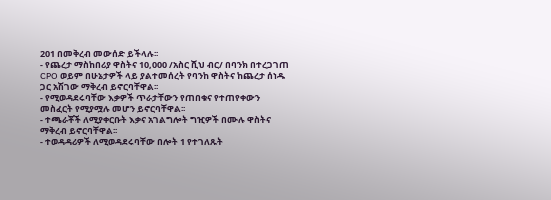201 በመቅረብ መውሰድ ይችላሉ፡፡
- የጨረታ ማስከበሪያ ዋስትና 10,000 /አስር ሺህ ብር/ በባንክ በተረጋገጠ CPO ወይም በሁኔታዎች ላይ ያልተመሰረት የባንከ ዋስትና ከጨረታ ሰነዱ ጋር አሽገው ማቅረብ ይኖርባቸዋል፡፡
- የሚወዳደሩባቸው እቃዎች ጥራታቸውን የጠበቁና የተጠየቀውን መስፈርት የሚያሟሉ መሆን ይኖርባቸዋል፡፡
- ተጫራቾች ለሚያቀርቡት እቃና አገልግሎት ግዢዎች በሙሉ ዋስትና ማቅረብ ይኖርባቸዋል፡፡
- ተወዳዳሪዎች ለሚወዳደሩባቸው በሎት 1 የተገለጹት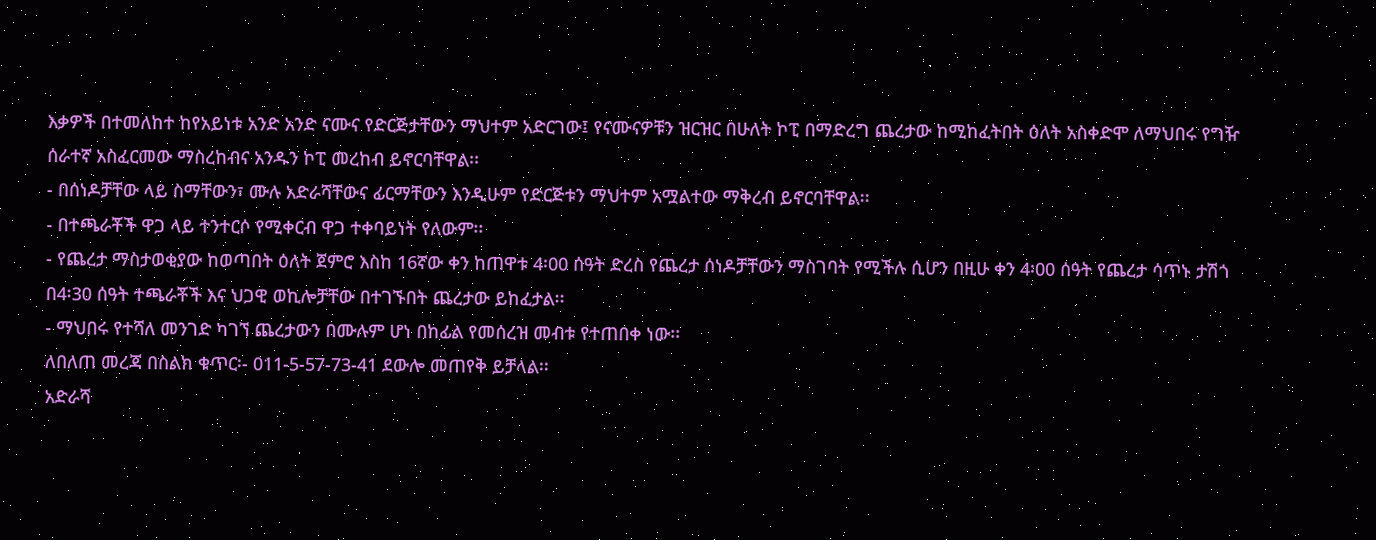እቃዎች በተመለከተ ከየአይነቱ አንድ አንድ ናሙና የድርጅታቸውን ማህተም አድርገው፤ የናሙናዎቹን ዝርዝር በሁለት ኮፒ በማድረግ ጨረታው ከሚከፈትበት ዕለት አስቀድሞ ለማህበሩ የግዥ ሰራተኛ አስፈርመው ማስረከብና አንዱን ኮፒ መረከብ ይኖርባቸዋል፡፡
- በሰነዶቻቸው ላይ ስማቸውን፣ ሙሉ አድራሻቸውና ፊርማቸውን እንዲሁም የድርጅቱን ማህተም አሟልተው ማቅረብ ይኖርባቸዋል፡፡
- በተጫራቾች ዋጋ ላይ ተንተርሶ የሚቀርብ ዋጋ ተቀባይነት የለውም፡፡
- የጨረታ ማስታወቂያው ከወጣበት ዕለት ጀምሮ እስከ 16ኛው ቀን ከጠዋቱ 4፡00 ሰዓት ድረስ የጨረታ ሰነዶቻቸውን ማስገባት የሚችሉ ሲሆን በዚሁ ቀን 4፡00 ሰዓት የጨረታ ሳጥኑ ታሽጎ በ4፡30 ሰዓት ተጫራቾች እና ህጋዊ ወኪሎቻቸው በተገኙበት ጨረታው ይከፈታል፡፡
- ማህበሩ የተሻለ መንገድ ካገኘ ጨረታውን በሙሉም ሆነ በከፊል የመሰረዝ መብቱ የተጠበቀ ነው፡፡
ለበለጠ መረጃ በስልክ ቁጥር፡- 011-5-57-73-41 ደውሎ መጠየቅ ይቻላል፡፡
አድራሻ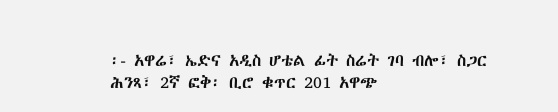፡- አዋሬ፣ ኤድና አዲስ ሆቴል ፊት ስሬት ገባ ብሎ፣ ስጋር ሕንጻ፣ 2ኛ ፎቅ፡ ቢሮ ቁጥር 201 አዋጭ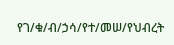የገ/ቁ/ብ/ኃሳ/የተ/መሠ/የህብረት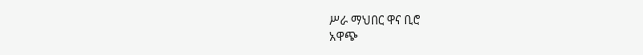ሥራ ማህበር ዋና ቢሮ
አዋጭ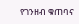የገንዘብ ቁጠባና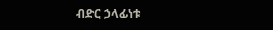ብድር ኃላፊነቱ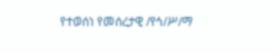የተወሰነ የመሰረታዊ /የኅ/ሥ/ማ